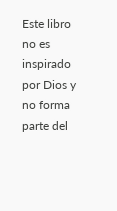Este libro no es inspirado por Dios y no forma parte del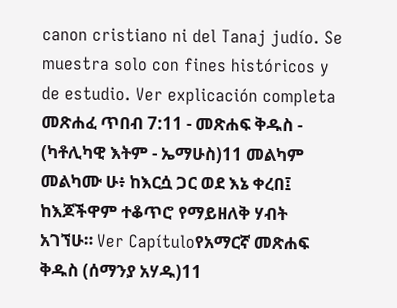canon cristiano ni del Tanaj judío. Se muestra solo con fines históricos y de estudio. Ver explicación completa መጽሐፈ ጥበብ 7:11 - መጽሐፍ ቅዱስ - (ካቶሊካዊ እትም - ኤማሁስ)11 መልካም መልካሙ ሁ፥ ከእርሷ ጋር ወደ እኔ ቀረበ፤ ከእጆችዋም ተቆጥሮ የማይዘለቅ ሃብት አገኘሁ። Ver Capítuloየአማርኛ መጽሐፍ ቅዱስ (ሰማንያ አሃዱ)11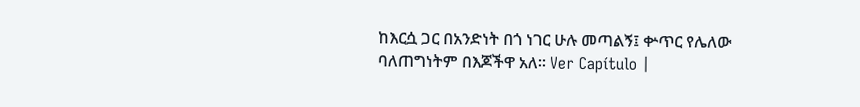ከእርሷ ጋር በአንድነት በጎ ነገር ሁሉ መጣልኝ፤ ቍጥር የሌለው ባለጠግነትም በእጆችዋ አለ። Ver Capítulo |